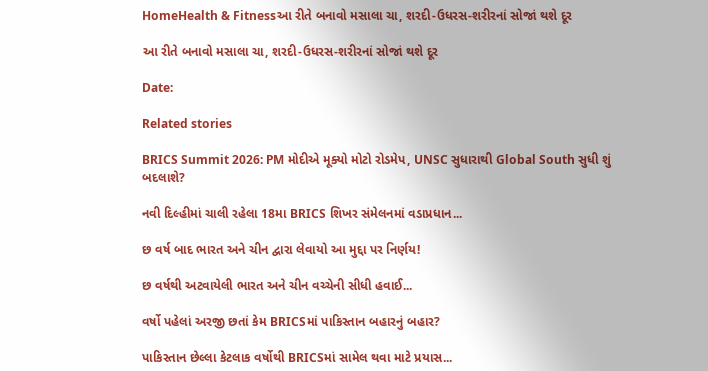HomeHealth & Fitnessઆ રીતે બનાવો મસાલા ચા, શરદી-ઉધરસ-શરીરનાં સોજાં થશે દૂર

આ રીતે બનાવો મસાલા ચા, શરદી-ઉધરસ-શરીરનાં સોજાં થશે દૂર

Date:

Related stories

BRICS Summit 2026: PM મોદીએ મૂક્યો મોટો રોડમેપ, UNSC સુધારાથી Global South સુધી શું બદલાશે?

નવી દિલ્હીમાં ચાલી રહેલા 18મા BRICS શિખર સંમેલનમાં વડાપ્રધાન...

છ વર્ષ બાદ ભારત અને ચીન દ્વારા લેવાયો આ મુદ્દા પર નિર્ણય!

છ વર્ષથી અટવાયેલી ભારત અને ચીન વચ્ચેની સીધી હવાઈ...

વર્ષો પહેલાં અરજી છતાં કેમ BRICSમાં પાકિસ્તાન બહારનું બહાર?

પાકિસ્તાન છેલ્લા કેટલાક વર્ષોથી BRICSમાં સામેલ થવા માટે પ્રયાસ...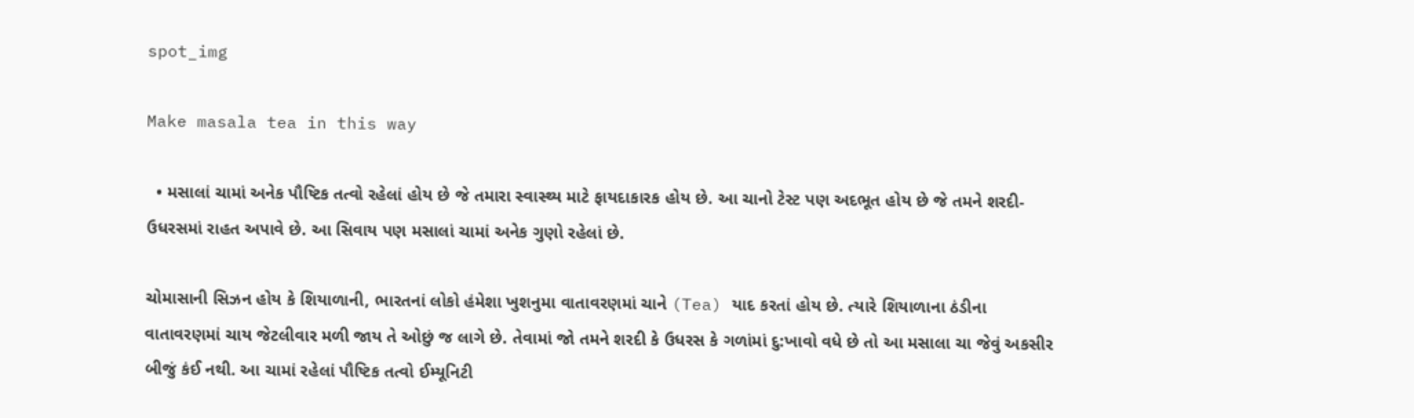spot_img

Make masala tea in this way

  • મસાલાં ચામાં અનેક પૌષ્ટિક તત્વો રહેલાં હોય છે જે તમારા સ્વાસ્થ્ય માટે ફાયદાકારક હોય છે. આ ચાનો ટેસ્ટ પણ અદભૂત હોય છે જે તમને શરદી-ઉધરસમાં રાહત અપાવે છે. આ સિવાય પણ મસાલાં ચામાં અનેક ગુણો રહેલાં છે.

ચોમાસાની સિઝન હોય કે શિયાળાની, ભારતનાં લોકો હંમેશા ખુશનુમા વાતાવરણમાં ચાને (Tea) યાદ કરતાં હોય છે. ત્યારે શિયાળાના ઠંડીના વાતાવરણમાં ચાય જેટલીવાર મળી જાય તે ઓછું જ લાગે છે. તેવામાં જો તમને શરદી કે ઉધરસ કે ગળાંમાં દુ:ખાવો વધે છે તો આ મસાલા ચા જેવું અકસીર બીજું કંઈ નથી. આ ચામાં રહેલાં પૌષ્ટિક તત્વો ઈમ્યૂનિટી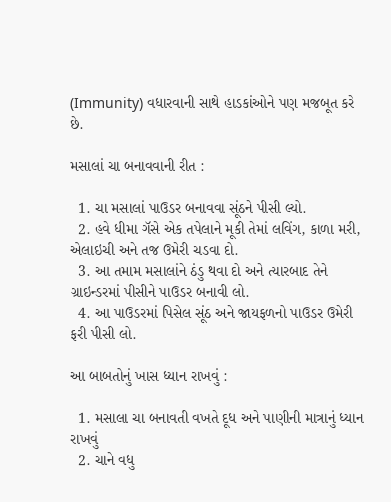(Immunity) વધારવાની સાથે હાડકાંઓને પણ મજબૂત કરે છે.

મસાલાં ચા બનાવવાની રીત :

  1. ચા મસાલાં પાઉડર બનાવવા સૂંઠને પીસી લ્યો.
  2. હવે ધીમા ગૅસે એક તપેલાને મૂકી તેમાં લવિંગ, કાળા મરી, એલાઇચી અને તજ ઉમેરી ચડવા દો.
  3. આ તમામ મસાલાંને ઠંડુ થવા દો અને ત્યારબાદ તેને ગ્રાઇન્ડરમાં પીસીને પાઉડર બનાવી લો.
  4. આ પાઉડરમાં પિસેલ સૂંઠ અને જાયફળનો પાઉડર ઉમેરી ફરી પીસી લો.

આ બાબતોનું ખાસ ધ્યાન રાખવું :

  1. મસાલા ચા બનાવતી વખતે દૂધ અને પાણીની માત્રાનું ધ્યાન રાખવું
  2. ચાને વધુ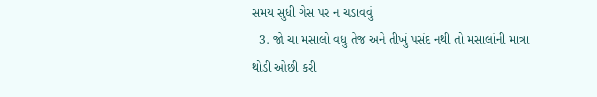સમય સુધી ગેસ પર ન ચડાવવું
  3. જો ચા મસાલો વધુ તેજ અને તીખું પસંદ નથી તો મસાલાંની માત્રા થોડી ઓછી કરી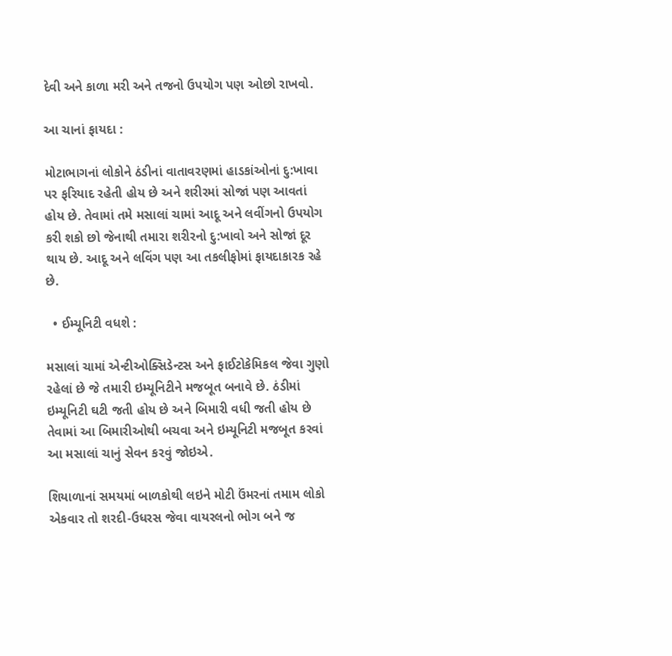દેવી અને કાળા મરી અને તજનો ઉપયોગ પણ ઓછો રાખવો.

આ ચાનાં ફાયદા :

મોટાભાગનાં લોકોને ઠંડીનાં વાતાવરણમાં હાડકાંઓનાં દુ:ખાવા પર ફરિયાદ રહેતી હોય છે અને શરીરમાં સોજાં પણ આવતાં હોય છે. તેવામાં તમે મસાલાં ચામાં આદૂ અને લવીંગનો ઉપયોગ કરી શકો છો જેનાથી તમારા શરીરનો દુ:ખાવો અને સોજાં દૂર થાય છે. આદૂ અને લવિંગ પણ આ તકલીફોમાં ફાયદાકારક રહે છે.

  • ઈમ્યૂનિટી વધશે :

મસાલાં ચામાં એન્ટીઓક્સિડેન્ટસ અને ફાઈટોકેમિકલ જેવા ગુણો રહેલાં છે જે તમારી ઇમ્યૂનિટીને મજબૂત બનાવે છે. ઠંડીમાં ઇમ્યૂનિટી ઘટી જતી હોય છે અને બિમારી વધી જતી હોય છે તેવામાં આ બિમારીઓથી બચવા અને ઇમ્યૂનિટી મજબૂત કરવાં આ મસાલાં ચાનું સેવન કરવું જોઇએ.

શિયાળાનાં સમયમાં બાળકોથી લઇને મોટી ઉંમરનાં તમામ લોકો એકવાર તો શરદી-ઉધરસ જેવા વાયરલનો ભોગ બને જ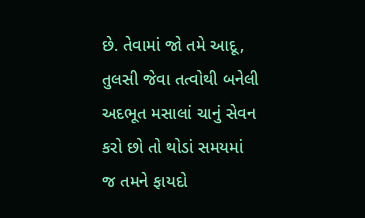છે. તેવામાં જો તમે આદૂ, તુલસી જેવા તત્વોથી બનેલી અદભૂત મસાલાં ચાનું સેવન કરો છો તો થોડાં સમયમાં જ તમને ફાયદો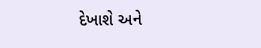દેખાશે અને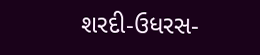શરદી-ઉધરસ-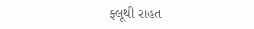ફ્લૂથી રાહત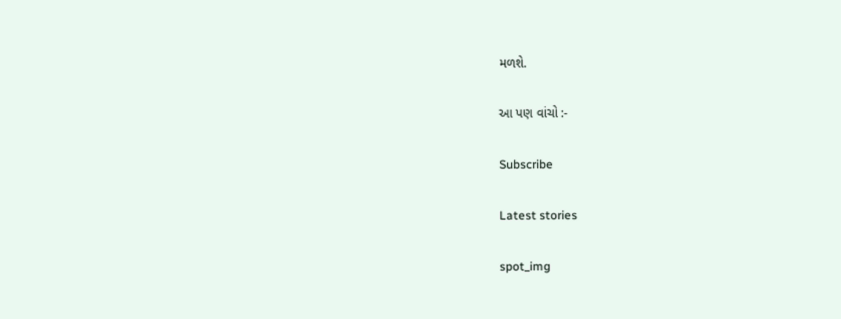મળશે.

આ પણ વાંચો :-

Subscribe

Latest stories

spot_img